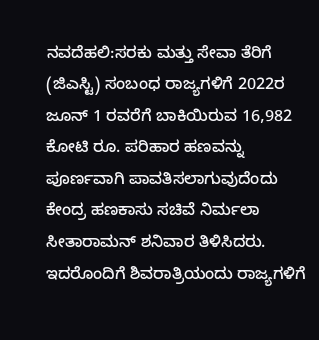ನವದೆಹಲಿ:ಸರಕು ಮತ್ತು ಸೇವಾ ತೆರಿಗೆ (ಜಿಎಸ್ಟಿ) ಸಂಬಂಧ ರಾಜ್ಯಗಳಿಗೆ 2022ರ ಜೂನ್ 1 ರವರೆಗೆ ಬಾಕಿಯಿರುವ 16,982 ಕೋಟಿ ರೂ. ಪರಿಹಾರ ಹಣವನ್ನು ಪೂರ್ಣವಾಗಿ ಪಾವತಿಸಲಾಗುವುದೆಂದು ಕೇಂದ್ರ ಹಣಕಾಸು ಸಚಿವೆ ನಿರ್ಮಲಾ ಸೀತಾರಾಮನ್ ಶನಿವಾರ ತಿಳಿಸಿದರು. ಇದರೊಂದಿಗೆ ಶಿವರಾತ್ರಿಯಂದು ರಾಜ್ಯಗಳಿಗೆ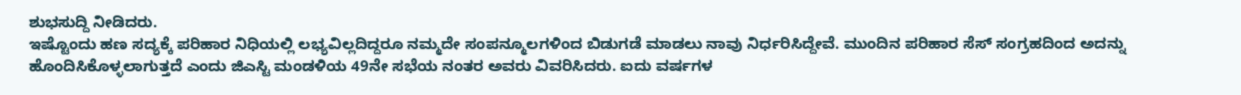ಶುಭಸುದ್ದಿ ನೀಡಿದರು.
ಇಷ್ಟೊಂದು ಹಣ ಸದ್ಯಕ್ಕೆ ಪರಿಹಾರ ನಿಧಿಯಲ್ಲಿ ಲಭ್ಯವಿಲ್ಲದಿದ್ದರೂ ನಮ್ಮದೇ ಸಂಪನ್ಮೂಲಗಳಿಂದ ಬಿಡುಗಡೆ ಮಾಡಲು ನಾವು ನಿರ್ಧರಿಸಿದ್ದೇವೆ. ಮುಂದಿನ ಪರಿಹಾರ ಸೆಸ್ ಸಂಗ್ರಹದಿಂದ ಅದನ್ನು ಹೊಂದಿಸಿಕೊಳ್ಳಲಾಗುತ್ತದೆ ಎಂದು ಜಿಎಸ್ಟಿ ಮಂಡಳಿಯ 49ನೇ ಸಭೆಯ ನಂತರ ಅವರು ವಿವರಿಸಿದರು. ಐದು ವರ್ಷಗಳ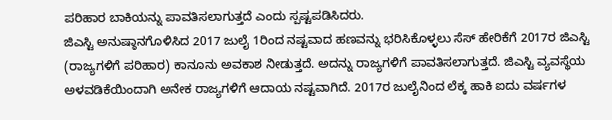ಪರಿಹಾರ ಬಾಕಿಯನ್ನು ಪಾವತಿಸಲಾಗುತ್ತದೆ ಎಂದು ಸ್ಪಷ್ಟಪಡಿಸಿದರು.
ಜಿಎಸ್ಟಿ ಅನುಷ್ಠಾನಗೊಳಿಸಿದ 2017 ಜುಲೈ 1ರಿಂದ ನಷ್ಟವಾದ ಹಣವನ್ನು ಭರಿಸಿಕೊಳ್ಳಲು ಸೆಸ್ ಹೇರಿಕೆಗೆ 2017ರ ಜಿಎಸ್ಟಿ (ರಾಜ್ಯಗಳಿಗೆ ಪರಿಹಾರ) ಕಾನೂನು ಅವಕಾಶ ನೀಡುತ್ತದೆ. ಅದನ್ನು ರಾಜ್ಯಗಳಿಗೆ ಪಾವತಿಸಲಾಗುತ್ತದೆ. ಜಿಎಸ್ಟಿ ವ್ಯವಸ್ಥೆಯ ಅಳವಡಿಕೆಯಿಂದಾಗಿ ಅನೇಕ ರಾಜ್ಯಗಳಿಗೆ ಆದಾಯ ನಷ್ಟವಾಗಿದೆ. 2017ರ ಜುಲೈನಿಂದ ಲೆಕ್ಕ ಹಾಕಿ ಐದು ವರ್ಷಗಳ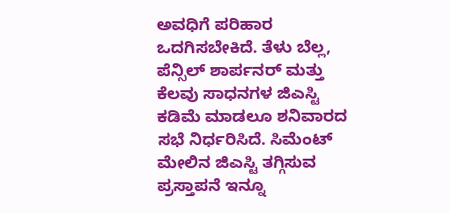ಅವಧಿಗೆ ಪರಿಹಾರ ಒದಗಿಸಬೇಕಿದೆ. ತೆಳು ಬೆಲ್ಲ, ಪೆನ್ಸಿಲ್ ಶಾರ್ಪನರ್ ಮತ್ತು ಕೆಲವು ಸಾಧನಗಳ ಜಿಎಸ್ಟಿ ಕಡಿಮೆ ಮಾಡಲೂ ಶನಿವಾರದ ಸಭೆ ನಿರ್ಧರಿಸಿದೆ. ಸಿಮೆಂಟ್ ಮೇಲಿನ ಜಿಎಸ್ಟಿ ತಗ್ಗಿಸುವ ಪ್ರಸ್ತಾಪನೆ ಇನ್ನೂ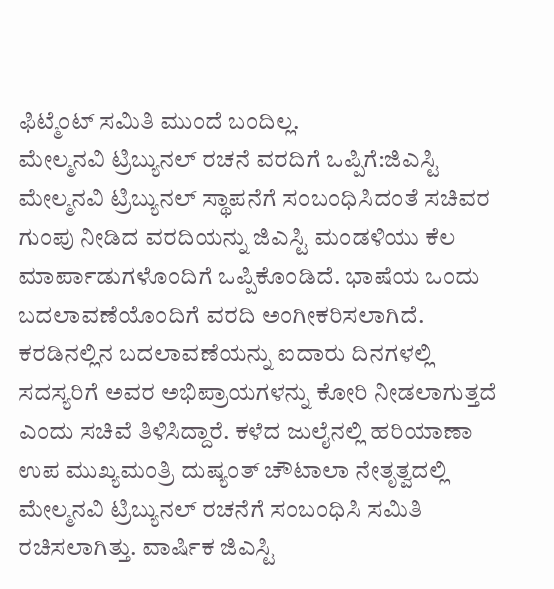ಫಿಟ್ಮೆಂಟ್ ಸಮಿತಿ ಮುಂದೆ ಬಂದಿಲ್ಲ.
ಮೇಲ್ಮನವಿ ಟ್ರಿಬ್ಯುನಲ್ ರಚನೆ ವರದಿಗೆ ಒಪ್ಪಿಗೆ:ಜಿಎಸ್ಟಿ ಮೇಲ್ಮನವಿ ಟ್ರಿಬ್ಯುನಲ್ ಸ್ಥಾಪನೆಗೆ ಸಂಬಂಧಿಸಿದಂತೆ ಸಚಿವರ ಗುಂಪು ನೀಡಿದ ವರದಿಯನ್ನು ಜಿಎಸ್ಟಿ ಮಂಡಳಿಯು ಕೆಲ ಮಾರ್ಪಾಡುಗಳೊಂದಿಗೆ ಒಪ್ಪಿಕೊಂಡಿದೆ. ಭಾಷೆಯ ಒಂದು ಬದಲಾವಣೆಯೊಂದಿಗೆ ವರದಿ ಅಂಗೀಕರಿಸಲಾಗಿದೆ. ಕರಡಿನಲ್ಲಿನ ಬದಲಾವಣೆಯನ್ನು ಐದಾರು ದಿನಗಳಲ್ಲಿ ಸದಸ್ಯರಿಗೆ ಅವರ ಅಭಿಪ್ರಾಯಗಳನ್ನು ಕೋರಿ ನೀಡಲಾಗುತ್ತದೆ ಎಂದು ಸಚಿವೆ ತಿಳಿಸಿದ್ದಾರೆ. ಕಳೆದ ಜುಲೈನಲ್ಲಿ ಹರಿಯಾಣಾ ಉಪ ಮುಖ್ಯಮಂತ್ರಿ ದುಷ್ಯಂತ್ ಚೌಟಾಲಾ ನೇತೃತ್ವದಲ್ಲಿ ಮೇಲ್ಮನವಿ ಟ್ರಿಬ್ಯುನಲ್ ರಚನೆಗೆ ಸಂಬಂಧಿಸಿ ಸಮಿತಿ ರಚಿಸಲಾಗಿತ್ತು. ವಾರ್ಷಿಕ ಜಿಎಸ್ಟಿ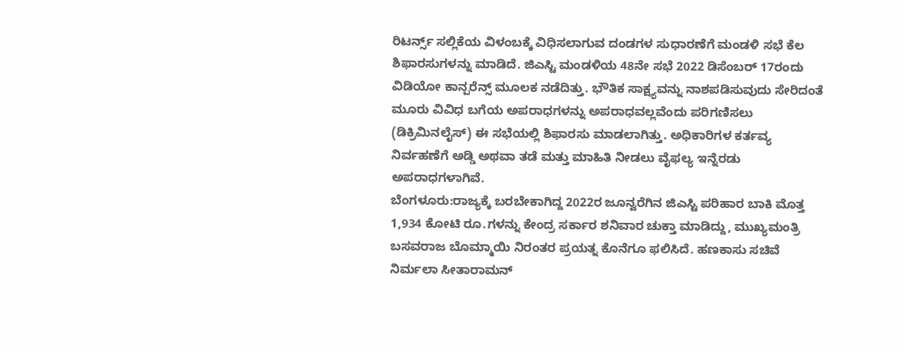ರಿಟರ್ನ್ಸ್ ಸಲ್ಲಿಕೆಯ ವಿಳಂಬಕ್ಕೆ ವಿಧಿಸಲಾಗುವ ದಂಡಗಳ ಸುಧಾರಣೆಗೆ ಮಂಡಳಿ ಸಭೆ ಕೆಲ ಶಿಫಾರಸುಗಳನ್ನು ಮಾಡಿದೆ. ಜಿಎಸ್ಟಿ ಮಂಡಳಿಯ 48ನೇ ಸಭೆ 2022 ಡಿಸೆಂಬರ್ 17ರಂದು ವಿಡಿಯೋ ಕಾನ್ಪರೆನ್ಸ್ ಮೂಲಕ ನಡೆದಿತ್ತು. ಭೌತಿಕ ಸಾಕ್ಷ್ಯವನ್ನು ನಾಶಪಡಿಸುವುದು ಸೇರಿದಂತೆ ಮೂರು ವಿವಿಧ ಬಗೆಯ ಅಪರಾಧಗಳನ್ನು ಅಪರಾಧವಲ್ಲವೆಂದು ಪರಿಗಣಿಸಲು (ಡಿಕ್ರಿಮಿನಲೈಸ್) ಈ ಸಭೆಯಲ್ಲಿ ಶಿಫಾರಸು ಮಾಡಲಾಗಿತ್ತು. ಅಧಿಕಾರಿಗಳ ಕರ್ತವ್ಯ ನಿರ್ವಹಣೆಗೆ ಅಡ್ಡಿ ಅಥವಾ ತಡೆ ಮತ್ತು ಮಾಹಿತಿ ನೀಡಲು ವೈಫಲ್ಯ ಇನ್ನೆರಡು ಅಪರಾಧಗಳಾಗಿವೆ.
ಬೆಂಗಳೂರು:ರಾಜ್ಯಕ್ಕೆ ಬರಬೇಕಾಗಿದ್ದ 2022ರ ಜೂನ್ವರೆಗಿನ ಜಿಎಸ್ಟಿ ಪರಿಹಾರ ಬಾಕಿ ಮೊತ್ತ 1,934 ಕೋಟಿ ರೂ.ಗಳನ್ನು ಕೇಂದ್ರ ಸರ್ಕಾರ ಶನಿವಾರ ಚುಕ್ತಾ ಮಾಡಿದ್ದು, ಮುಖ್ಯಮಂತ್ರಿ ಬಸವರಾಜ ಬೊಮ್ಮಾಯಿ ನಿರಂತರ ಪ್ರಯತ್ನ ಕೊನೆಗೂ ಫಲಿಸಿದೆ. ಹಣಕಾಸು ಸಚಿವೆ ನಿರ್ಮಲಾ ಸೀತಾರಾಮನ್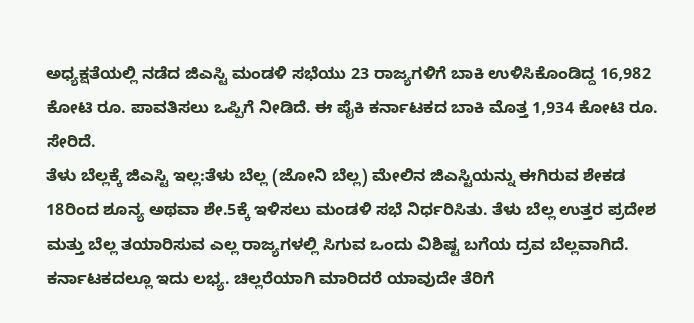ಅಧ್ಯಕ್ಷತೆಯಲ್ಲಿ ನಡೆದ ಜಿಎಸ್ಟಿ ಮಂಡಳಿ ಸಭೆಯು 23 ರಾಜ್ಯಗಳಿಗೆ ಬಾಕಿ ಉಳಿಸಿಕೊಂಡಿದ್ದ 16,982 ಕೋಟಿ ರೂ. ಪಾವತಿಸಲು ಒಪ್ಪಿಗೆ ನೀಡಿದೆ. ಈ ಪೈಕಿ ಕರ್ನಾಟಕದ ಬಾಕಿ ಮೊತ್ತ 1,934 ಕೋಟಿ ರೂ. ಸೇರಿದೆ.
ತೆಳು ಬೆಲ್ಲಕ್ಕೆ ಜಿಎಸ್ಟಿ ಇಲ್ಲ:ತೆಳು ಬೆಲ್ಲ (ಜೋನಿ ಬೆಲ್ಲ) ಮೇಲಿನ ಜಿಎಸ್ಟಿಯನ್ನು ಈಗಿರುವ ಶೇಕಡ 18ರಿಂದ ಶೂನ್ಯ ಅಥವಾ ಶೇ.5ಕ್ಕೆ ಇಳಿಸಲು ಮಂಡಳಿ ಸಭೆ ನಿರ್ಧರಿಸಿತು. ತೆಳು ಬೆಲ್ಲ ಉತ್ತರ ಪ್ರದೇಶ ಮತ್ತು ಬೆಲ್ಲ ತಯಾರಿಸುವ ಎಲ್ಲ ರಾಜ್ಯಗಳಲ್ಲಿ ಸಿಗುವ ಒಂದು ವಿಶಿಷ್ಟ ಬಗೆಯ ದ್ರವ ಬೆಲ್ಲವಾಗಿದೆ. ಕರ್ನಾಟಕದಲ್ಲೂ ಇದು ಲಭ್ಯ. ಚಿಲ್ಲರೆಯಾಗಿ ಮಾರಿದರೆ ಯಾವುದೇ ತೆರಿಗೆ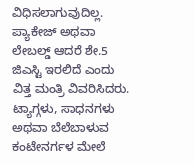ವಿಧಿಸಲಾಗುವುದಿಲ್ಲ. ಪ್ಯಾಕೇಜ್ ಅಥವಾ ಲೇಬಲ್ಡ್ ಆದರೆ ಶೇ.5 ಜಿಎಸ್ಟಿ ಇರಲಿದೆ ಎಂದು ವಿತ್ತ ಮಂತ್ರಿ ವಿವರಿಸಿದರು. ಟ್ಯಾಗ್ಗಳು, ಸಾಧನಗಳು ಅಥವಾ ಬೆಲೆಬಾಳುವ ಕಂಟೇನರ್ಗಳ ಮೇಲೆ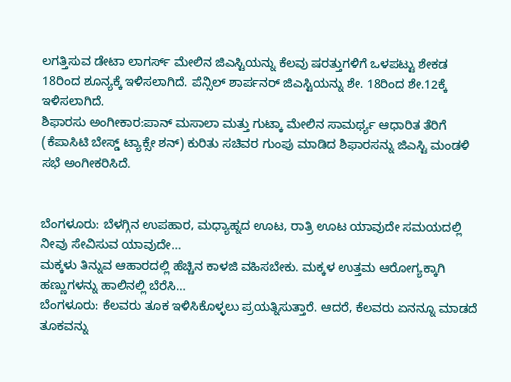ಲಗತ್ತಿಸುವ ಡೇಟಾ ಲಾಗರ್ಸ್ ಮೇಲಿನ ಜಿಎಸ್ಟಿಯನ್ನು ಕೆಲವು ಷರತ್ತುಗಳಿಗೆ ಒಳಪಟ್ಟು ಶೇಕಡ 18ರಿಂದ ಶೂನ್ಯಕ್ಕೆ ಇಳಿಸಲಾಗಿದೆ. ಪೆನ್ಸಿಲ್ ಶಾರ್ಪನರ್ ಜಿಎಸ್ಟಿಯನ್ನು ಶೇ. 18ರಿಂದ ಶೇ.12ಕ್ಕೆ ಇಳಿಸಲಾಗಿದೆ.
ಶಿಫಾರಸು ಅಂಗೀಕಾರ:ಪಾನ್ ಮಸಾಲಾ ಮತ್ತು ಗುಟ್ಕಾ ಮೇಲಿನ ಸಾಮರ್ಥ್ಯ ಆಧಾರಿತ ತೆರಿಗೆ (ಕೆಪಾಸಿಟಿ ಬೇಸ್ಡ್ ಟ್ಯಾಕ್ಸೇ ಶನ್) ಕುರಿತು ಸಚಿವರ ಗುಂಪು ಮಾಡಿದ ಶಿಫಾರಸನ್ನು ಜಿಎಸ್ಟಿ ಮಂಡಳಿ ಸಭೆ ಅಂಗೀಕರಿಸಿದೆ.


ಬೆಂಗಳೂರು: ಬೆಳಗ್ಗಿನ ಉಪಹಾರ, ಮಧ್ಯಾಹ್ನದ ಊಟ, ರಾತ್ರಿ ಊಟ ಯಾವುದೇ ಸಮಯದಲ್ಲಿ ನೀವು ಸೇವಿಸುವ ಯಾವುದೇ…
ಮಕ್ಕಳು ತಿನ್ನುವ ಆಹಾರದಲ್ಲಿ ಹೆಚ್ಚಿನ ಕಾಳಜಿ ವಹಿಸಬೇಕು. ಮಕ್ಕಳ ಉತ್ತಮ ಆರೋಗ್ಯಕ್ಕಾಗಿ ಹಣ್ಣುಗಳನ್ನು ಹಾಲಿನಲ್ಲಿ ಬೆರೆಸಿ…
ಬೆಂಗಳೂರು: ಕೆಲವರು ತೂಕ ಇಳಿಸಿಕೊಳ್ಳಲು ಪ್ರಯತ್ನಿಸುತ್ತಾರೆ. ಆದರೆ, ಕೆಲವರು ಏನನ್ನೂ ಮಾಡದೆ ತೂಕವನ್ನು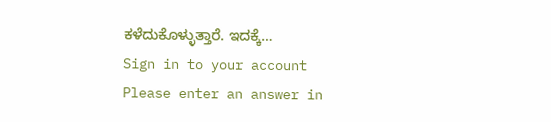ಕಳೆದುಕೊಳ್ಳುತ್ತಾರೆ. ಇದಕ್ಕೆ…
Sign in to your account
Please enter an answer in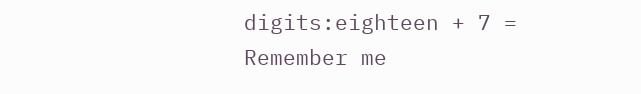digits:eighteen + 7 =
Remember me